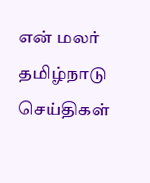என் மலர்
தமிழ்நாடு செய்திகள்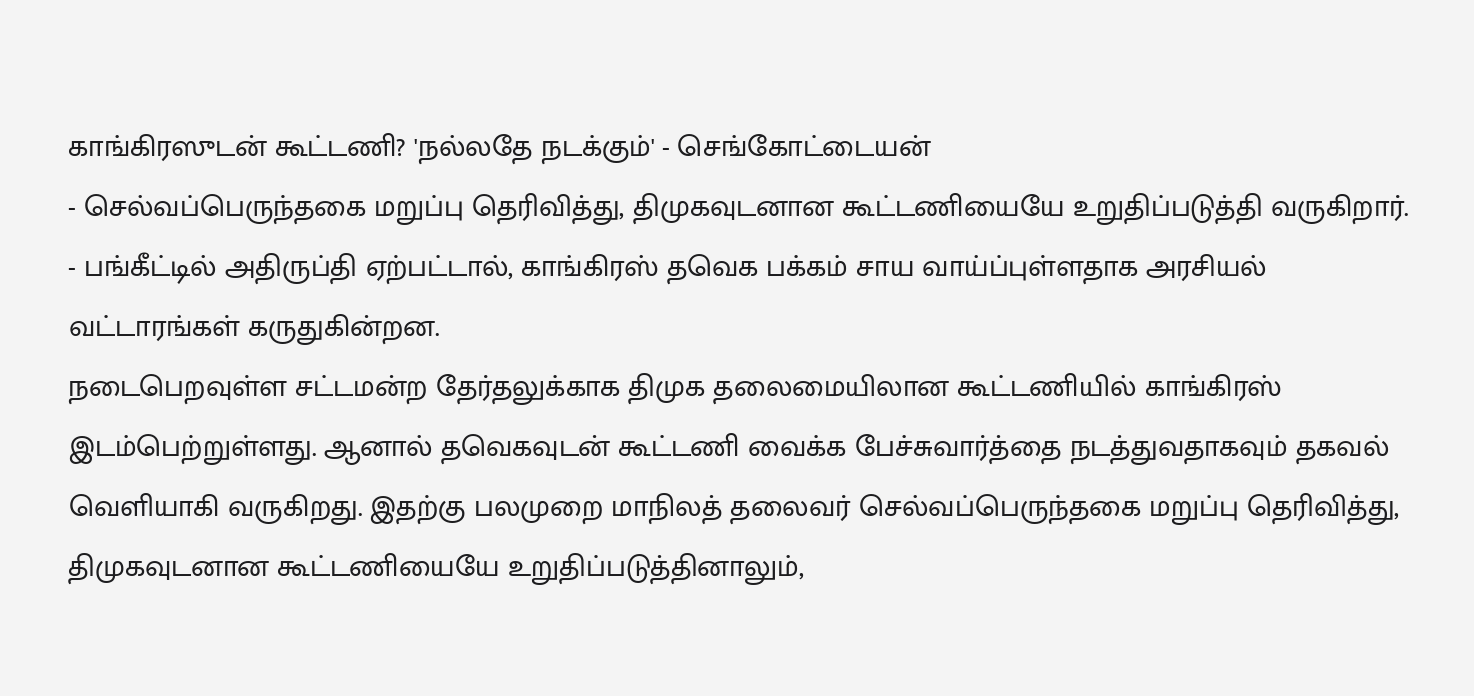காங்கிரஸுடன் கூட்டணி? 'நல்லதே நடக்கும்' - செங்கோட்டையன்
- செல்வப்பெருந்தகை மறுப்பு தெரிவித்து, திமுகவுடனான கூட்டணியையே உறுதிப்படுத்தி வருகிறார்.
- பங்கீட்டில் அதிருப்தி ஏற்பட்டால், காங்கிரஸ் தவெக பக்கம் சாய வாய்ப்புள்ளதாக அரசியல் வட்டாரங்கள் கருதுகின்றன.
நடைபெறவுள்ள சட்டமன்ற தேர்தலுக்காக திமுக தலைமையிலான கூட்டணியில் காங்கிரஸ் இடம்பெற்றுள்ளது. ஆனால் தவெகவுடன் கூட்டணி வைக்க பேச்சுவார்த்தை நடத்துவதாகவும் தகவல் வெளியாகி வருகிறது. இதற்கு பலமுறை மாநிலத் தலைவர் செல்வப்பெருந்தகை மறுப்பு தெரிவித்து, திமுகவுடனான கூட்டணியையே உறுதிப்படுத்தினாலும்,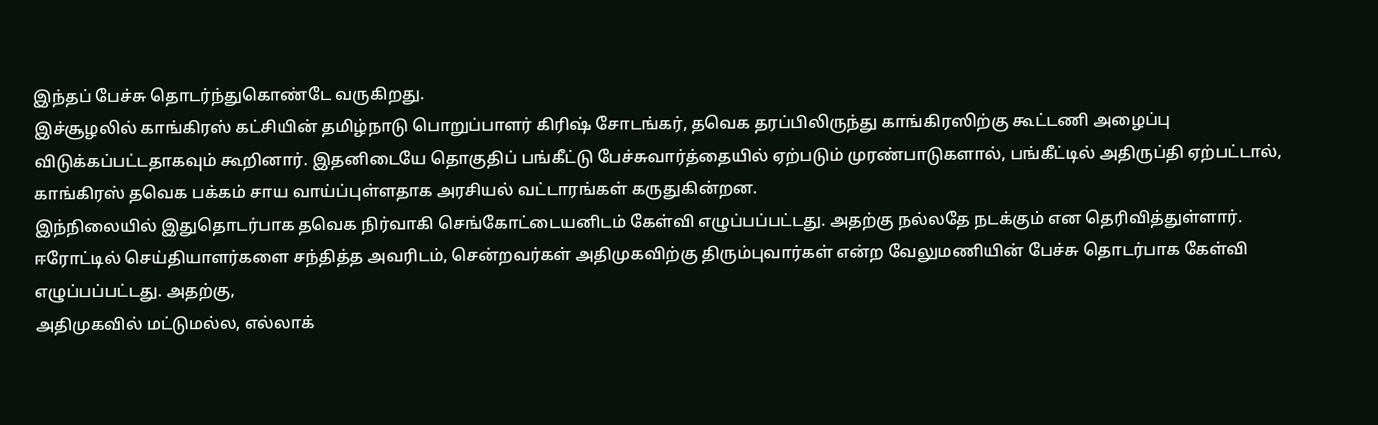இந்தப் பேச்சு தொடர்ந்துகொண்டே வருகிறது.
இச்சூழலில் காங்கிரஸ் கட்சியின் தமிழ்நாடு பொறுப்பாளர் கிரிஷ் சோடங்கர், தவெக தரப்பிலிருந்து காங்கிரஸிற்கு கூட்டணி அழைப்பு விடுக்கப்பட்டதாகவும் கூறினார். இதனிடையே தொகுதிப் பங்கீட்டு பேச்சுவார்த்தையில் ஏற்படும் முரண்பாடுகளால், பங்கீட்டில் அதிருப்தி ஏற்பட்டால், காங்கிரஸ் தவெக பக்கம் சாய வாய்ப்புள்ளதாக அரசியல் வட்டாரங்கள் கருதுகின்றன.
இந்நிலையில் இதுதொடர்பாக தவெக நிர்வாகி செங்கோட்டையனிடம் கேள்வி எழுப்பப்பட்டது. அதற்கு நல்லதே நடக்கும் என தெரிவித்துள்ளார்.
ஈரோட்டில் செய்தியாளர்களை சந்தித்த அவரிடம், சென்றவர்கள் அதிமுகவிற்கு திரும்புவார்கள் என்ற வேலுமணியின் பேச்சு தொடர்பாக கேள்வி எழுப்பப்பட்டது. அதற்கு,
அதிமுகவில் மட்டுமல்ல, எல்லாக்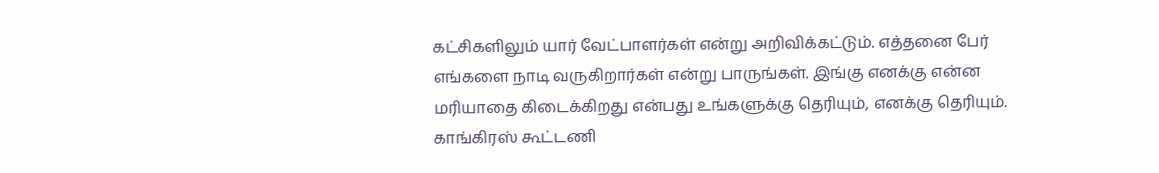கட்சிகளிலும் யார் வேட்பாளர்கள் என்று அறிவிக்கட்டும். எத்தனை பேர் எங்களை நாடி வருகிறார்கள் என்று பாருங்கள். இங்கு எனக்கு என்ன மரியாதை கிடைக்கிறது என்பது உங்களுக்கு தெரியும், எனக்கு தெரியும்.
காங்கிரஸ் கூட்டணி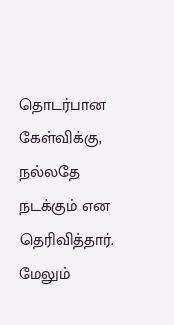தொடர்பான கேள்விக்கு, நல்லதே நடக்கும் என தெரிவித்தார்.
மேலும்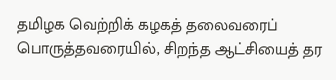தமிழக வெற்றிக் கழகத் தலைவரைப் பொருத்தவரையில், சிறந்த ஆட்சியைத் தர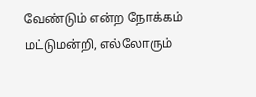வேண்டும் என்ற நோக்கம் மட்டுமன்றி, எல்லோரும்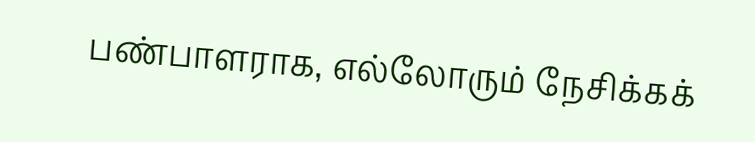பண்பாளராக, எல்லோரும் நேசிக்கக்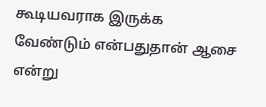கூடியவராக இருக்க வேண்டும் என்பதுதான் ஆசை என்று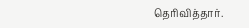தெரிவித்தார்.